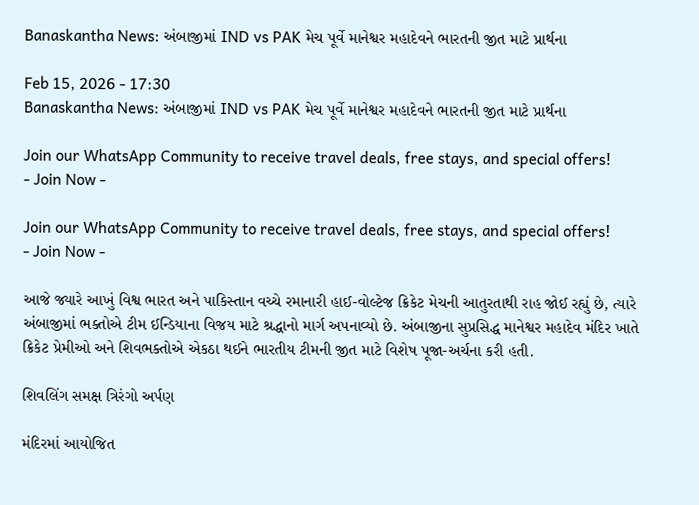Banaskantha News: અંબાજીમાં IND vs PAK મેચ પૂર્વે માનેશ્વર મહાદેવને ભારતની જીત માટે પ્રાર્થના

Feb 15, 2026 - 17:30
Banaskantha News: અંબાજીમાં IND vs PAK મેચ પૂર્વે માનેશ્વર મહાદેવને ભારતની જીત માટે પ્રાર્થના

Join our WhatsApp Community to receive travel deals, free stays, and special offers!
- Join Now -

Join our WhatsApp Community to receive travel deals, free stays, and special offers!
- Join Now -

આજે જ્યારે આખું વિશ્વ ભારત અને પાકિસ્તાન વચ્ચે રમાનારી હાઈ-વોલ્ટેજ ક્રિકેટ મેચની આતુરતાથી રાહ જોઈ રહ્યું છે, ત્યારે અંબાજીમાં ભક્તોએ ટીમ ઈન્ડિયાના વિજય માટે શ્રદ્ધાનો માર્ગ અપનાવ્યો છે. અંબાજીના સુપ્રસિદ્ધ માનેશ્વર મહાદેવ મંદિર ખાતે ક્રિકેટ પ્રેમીઓ અને શિવભક્તોએ એકઠા થઈને ભારતીય ટીમની જીત માટે વિશેષ પૂજા-અર્ચના કરી હતી.

શિવલિંગ સમક્ષ ત્રિરંગો અર્પણ

મંદિરમાં આયોજિત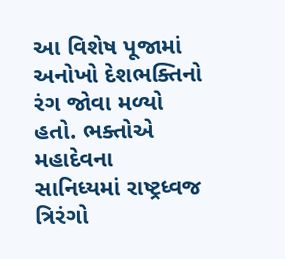આ વિશેષ પૂજામાં અનોખો દેશભક્તિનો રંગ જોવા મળ્યો હતો. ભક્તોએ મહાદેવના સાનિધ્યમાં રાષ્ટ્રધ્વજ ત્રિરંગો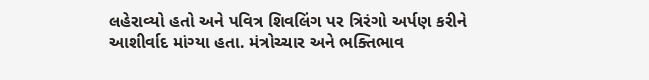લહેરાવ્યો હતો અને પવિત્ર શિવલિંગ પર ત્રિરંગો અર્પણ કરીને આશીર્વાદ માંગ્યા હતા. મંત્રોચ્ચાર અને ભક્તિભાવ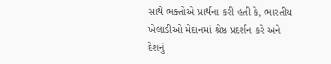સાથે ભક્તોએ પ્રાર્થના કરી હતી કે, ભારતીય ખેલાડીઓ મેદાનમાં શ્રેષ્ઠ પ્રદર્શન કરે અને દેશનું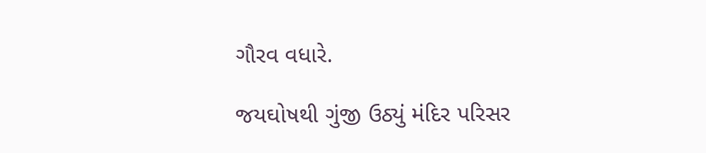ગૌરવ વધારે.

જયઘોષથી ગુંજી ઉઠ્યું મંદિર પરિસર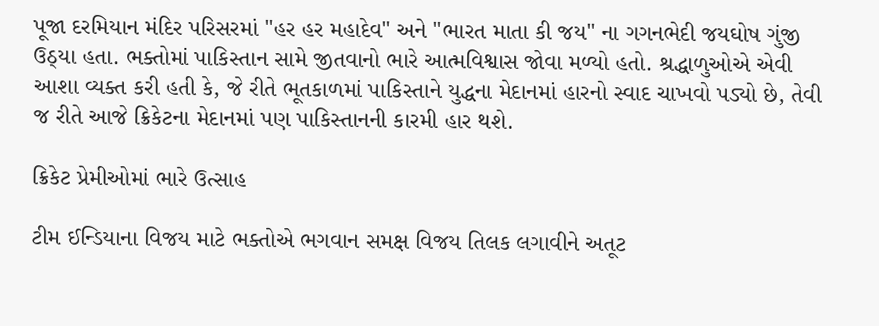પૂજા દરમિયાન મંદિર પરિસરમાં "હર હર મહાદેવ" અને "ભારત માતા કી જય" ના ગગનભેદી જયઘોષ ગુંજી ઉઠ્યા હતા. ભક્તોમાં પાકિસ્તાન સામે જીતવાનો ભારે આત્મવિશ્વાસ જોવા મળ્યો હતો. શ્રદ્ધાળુઓએ એવી આશા વ્યક્ત કરી હતી કે, જે રીતે ભૂતકાળમાં પાકિસ્તાને યુદ્ધના મેદાનમાં હારનો સ્વાદ ચાખવો પડ્યો છે, તેવી જ રીતે આજે ક્રિકેટના મેદાનમાં પણ પાકિસ્તાનની કારમી હાર થશે.

ક્રિકેટ પ્રેમીઓમાં ભારે ઉત્સાહ

ટીમ ઈન્ડિયાના વિજય માટે ભક્તોએ ભગવાન સમક્ષ વિજય તિલક લગાવીને અતૂટ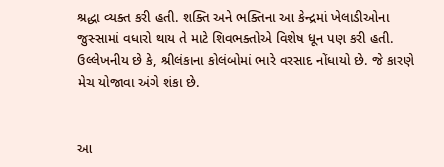શ્રદ્ધા વ્યક્ત કરી હતી. શક્તિ અને ભક્તિના આ કેન્દ્રમાં ખેલાડીઓના જુસ્સામાં વધારો થાય તે માટે શિવભક્તોએ વિશેષ ધૂન પણ કરી હતી. ઉલ્લેખનીય છે કે, શ્રીલંકાના કોલંબોમાં ભારે વરસાદ નોંધાયો છે. જે કારણે મેચ યોજાવા અંગે શંકા છે.


આ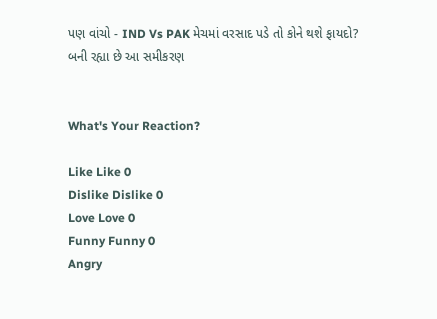પણ વાંચો - IND Vs PAK મેચમાં વરસાદ પડે તો કોને થશે ફાયદો? બની રહ્યા છે આ સમીકરણ


What's Your Reaction?

Like Like 0
Dislike Dislike 0
Love Love 0
Funny Funny 0
Angry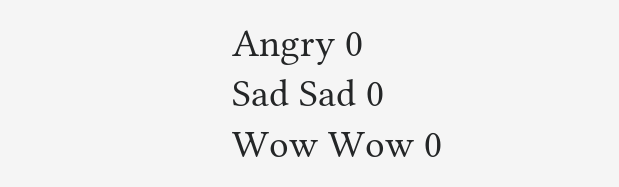Angry 0
Sad Sad 0
Wow Wow 0